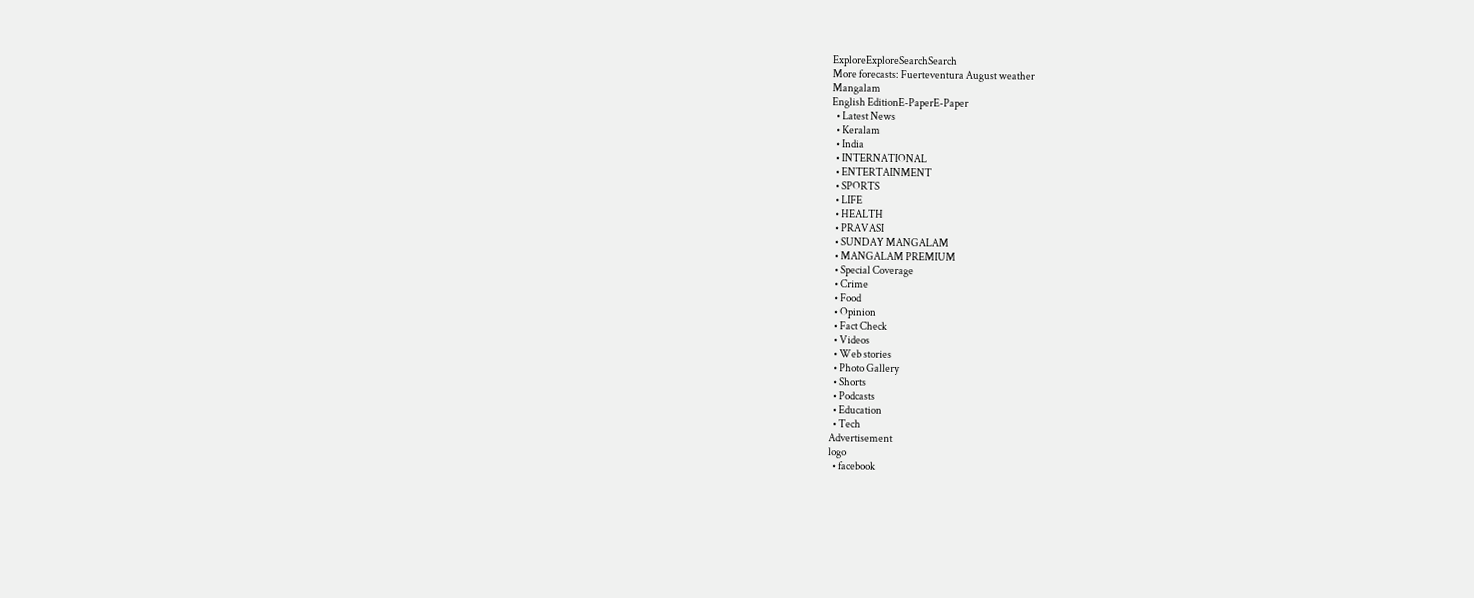ExploreExploreSearchSearch
More forecasts: Fuerteventura August weather
Mangalam
English EditionE-PaperE-Paper
  • Latest News
  • Keralam
  • India
  • INTERNATIONAL
  • ENTERTAINMENT
  • SPORTS
  • LIFE
  • HEALTH
  • PRAVASI
  • SUNDAY MANGALAM
  • MANGALAM PREMIUM
  • Special Coverage
  • Crime
  • Food
  • Opinion
  • Fact Check
  • Videos
  • Web stories
  • Photo Gallery
  • Shorts
  • Podcasts
  • Education
  • Tech
Advertisement
logo
  • facebook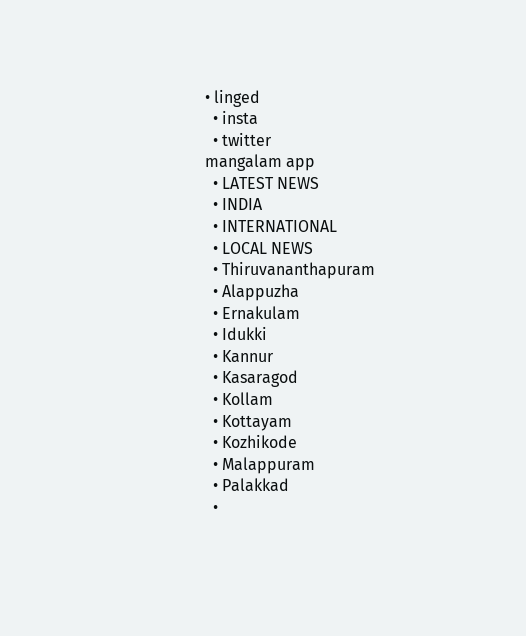• linged
  • insta
  • twitter
mangalam app
  • LATEST NEWS
  • INDIA
  • INTERNATIONAL
  • LOCAL NEWS
  • Thiruvananthapuram
  • Alappuzha
  • Ernakulam
  • Idukki
  • Kannur
  • Kasaragod
  • Kollam
  • Kottayam
  • Kozhikode
  • Malappuram
  • Palakkad
  •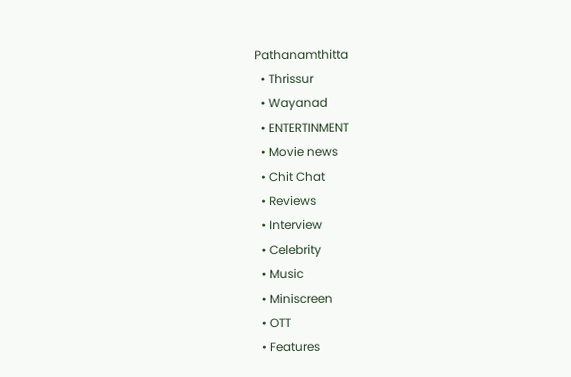Pathanamthitta
  • Thrissur
  • Wayanad
  • ENTERTINMENT
  • Movie news
  • Chit Chat
  • Reviews
  • Interview
  • Celebrity
  • Music
  • Miniscreen
  • OTT
  • Features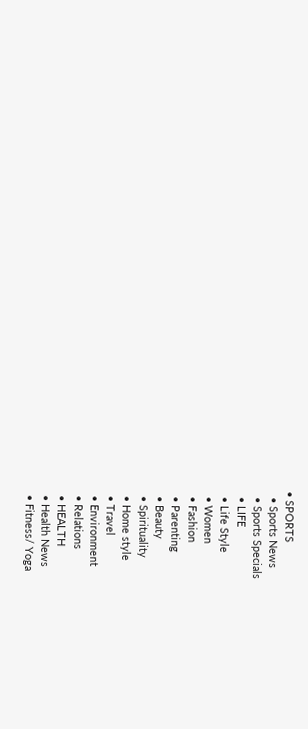• SPORTS
  • Sports News
  • Sports Specials
  • LIFE
  • Life Style
  • Women
  • Fashion
  • Parenting
  • Beauty
  • Spirituality
  • Home style
  • Travel
  • Environment
  • Relations
  • HEALTH
  • Health News
  • Fitness/ Yoga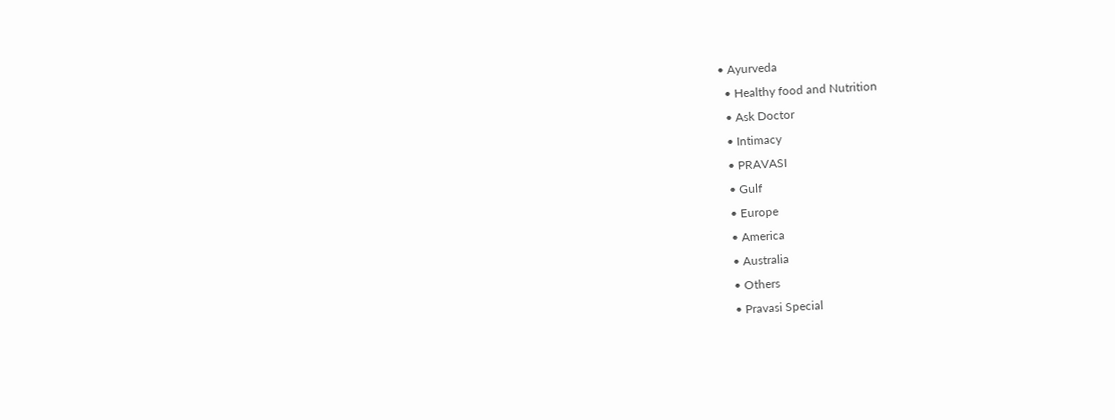• Ayurveda
  • Healthy food and Nutrition
  • Ask Doctor
  • Intimacy
  • PRAVASI
  • Gulf
  • Europe
  • America
  • Australia
  • Others
  • Pravasi Special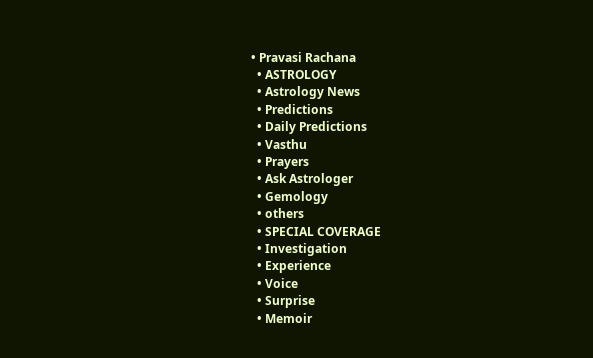• Pravasi Rachana
  • ASTROLOGY
  • Astrology News
  • Predictions
  • Daily Predictions
  • Vasthu
  • Prayers
  • Ask Astrologer
  • Gemology
  • others
  • SPECIAL COVERAGE
  • Investigation
  • Experience
  • Voice
  • Surprise
  • Memoir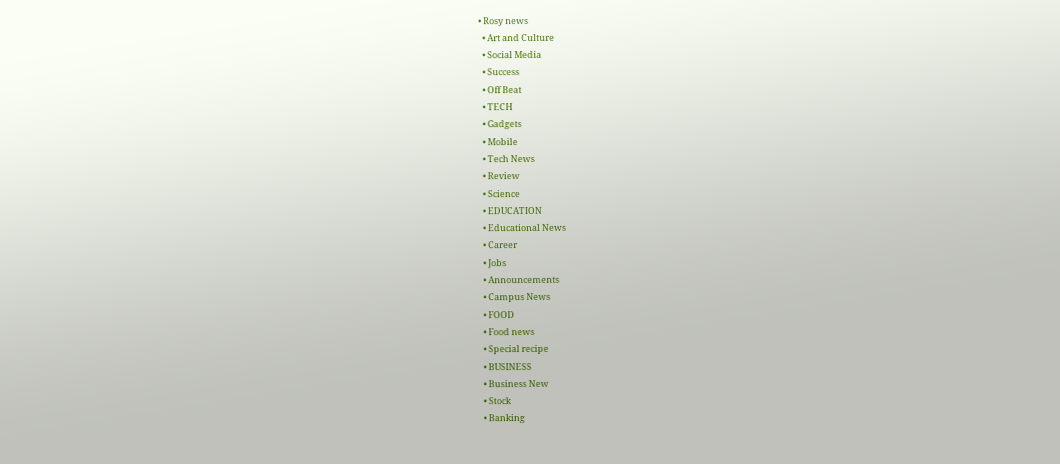• Rosy news
  • Art and Culture
  • Social Media
  • Success
  • Off Beat
  • TECH
  • Gadgets
  • Mobile
  • Tech News
  • Review
  • Science
  • EDUCATION
  • Educational News
  • Career
  • Jobs
  • Announcements
  • Campus News
  • FOOD
  • Food news
  • Special recipe
  • BUSINESS
  • Business New
  • Stock
  • Banking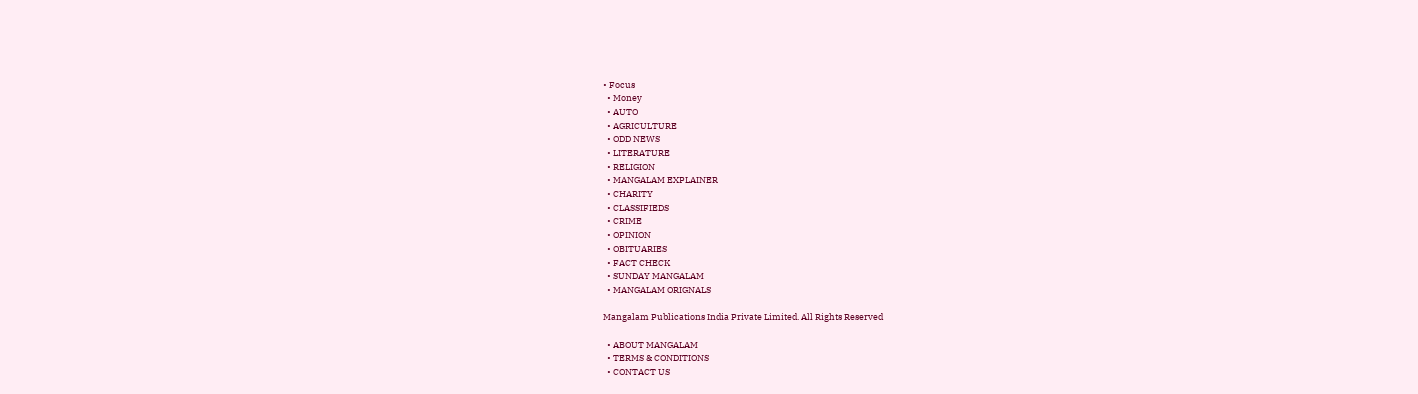• Focus
  • Money
  • AUTO
  • AGRICULTURE
  • ODD NEWS
  • LITERATURE
  • RELIGION
  • MANGALAM EXPLAINER
  • CHARITY
  • CLASSIFIEDS
  • CRIME
  • OPINION
  • OBITUARIES
  • FACT CHECK
  • SUNDAY MANGALAM
  • MANGALAM ORIGNALS

Mangalam Publications India Private Limited. All Rights Reserved

  • ABOUT MANGALAM
  • TERMS & CONDITIONS
  • CONTACT US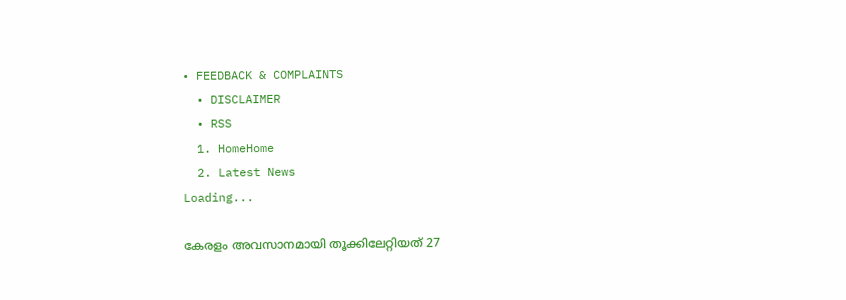• FEEDBACK & COMPLAINTS
  • DISCLAIMER
  • RSS
  1. HomeHome
  2. Latest News
Loading...

കേരളം അവസാനമായി തൂക്കിലേറ്റിയത് 27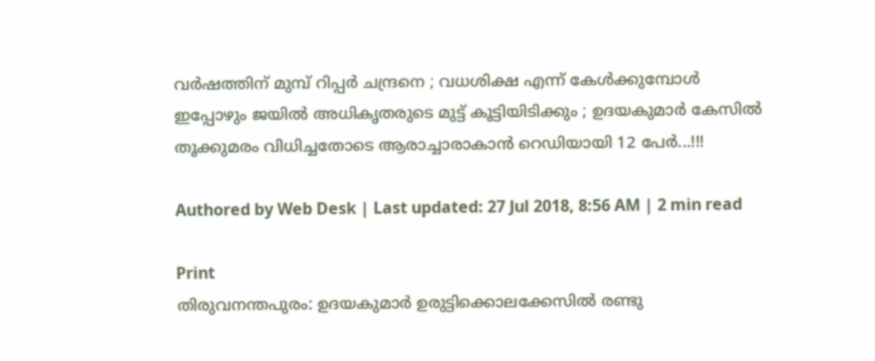വര്‍ഷത്തിന് മുമ്പ് റിപ്പര്‍ ചന്ദ്രനെ ; വധശിക്ഷ എന്ന് കേള്‍ക്കുമ്പോള്‍ ഇപ്പോഴും ജയില്‍ അധികൃതരുടെ മുട്ട് കൂട്ടിയിടിക്കും ; ഉദയകുമാര്‍ കേസില്‍ തൂക്കുമരം വിധിച്ചതോടെ ആരാച്ചാരാകാന്‍ റെഡിയായി 12 പേര്‍...!!!

Authored by Web Desk | Last updated: 27 Jul 2018, 8:56 AM | 2 min read

Print
തിരുവനന്തപുരം: ഉദയകുമാര്‍ ഉരുട്ടിക്കൊലക്കേസില്‍ രണ്ടു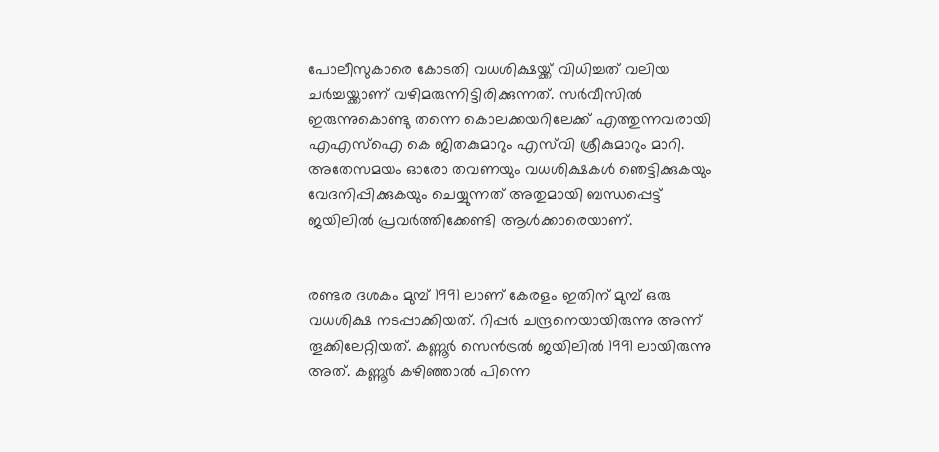പോലീസുകാരെ കോടതി വധശിക്ഷയ്ക്ക് വിധിച്ചത് വലിയ ചര്‍ച്ചയ്ക്കാണ് വഴിമരുന്നിട്ടിരിക്കുന്നത്. സര്‍വീസില്‍ ഇരുന്നുകൊണ്ടു തന്നെ കൊലക്കയറിലേക്ക് എത്തുന്നവരായി എഎസ്‌ഐ കെ ജിതകുമാറും എസ്‌വി ശ്രീകുമാറും മാറി. അതേസമയം ഓരോ തവണയും വധശിക്ഷകള്‍ ഞെട്ടിക്കുകയും വേദനിപ്പിക്കുകയും ചെയ്യുന്നത് അതുമായി ബന്ധപ്പെട്ട് ജയിലില്‍ പ്രവര്‍ത്തിക്കേണ്ടി ആള്‍ക്കാരെയാണ്.


രണ്ടര ദശകം മുമ്പ് 1991 ലാണ് കേരളം ഇതിന് മുമ്പ് ഒരു വധശിക്ഷ നടപ്പാക്കിയത്. റിപ്പര്‍ ചന്ദ്രനെയായിരുന്നു അന്ന് തൂക്കിലേറ്റിയത്. കണ്ണൂര്‍ സെന്‍ട്രല്‍ ജയിലില്‍ 1991 ലായിരുന്നു അത്. കണ്ണൂര്‍ കഴിഞ്ഞാല്‍ പിന്നെ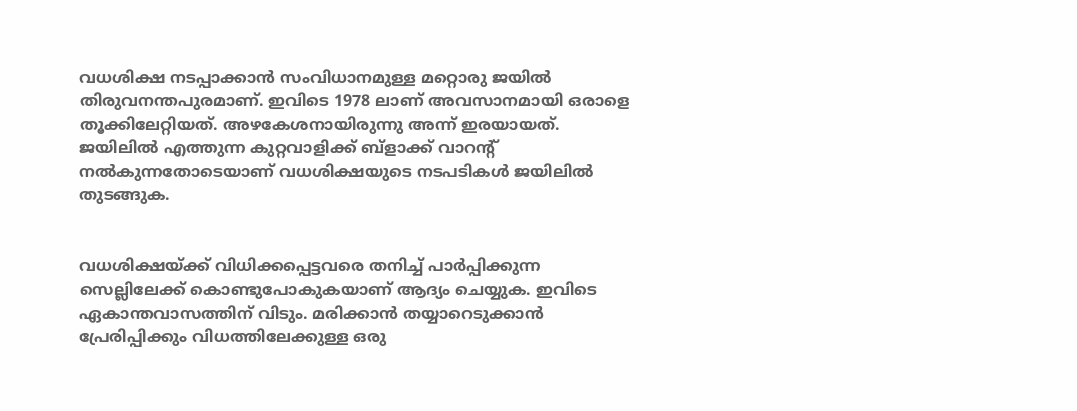വധശിക്ഷ നടപ്പാക്കാന്‍ സംവിധാനമുള്ള മറ്റൊരു ജയില്‍ തിരുവനന്തപുരമാണ്. ഇവിടെ 1978 ലാണ് അവസാനമായി ഒരാളെ തൂക്കിലേറ്റിയത്. അഴകേശനായിരുന്നു അന്ന് ഇരയായത്. ജയിലില്‍ എത്തുന്ന കുറ്റവാളിക്ക് ബ്‌ളാക്ക് വാറന്റ് നല്‍കുന്നതോടെയാണ് വധശിക്ഷയുടെ നടപടികള്‍ ജയിലില്‍ തുടങ്ങുക.


വധശിക്ഷയ്ക്ക് വിധിക്കപ്പെട്ടവരെ തനിച്ച് പാര്‍പ്പിക്കുന്ന സെല്ലിലേക്ക് കൊണ്ടുപോകുകയാണ് ആദ്യം ചെയ്യുക. ഇവിടെ ഏകാന്തവാസത്തിന് വിടും. മരിക്കാന്‍ തയ്യാറെടുക്കാന്‍ പ്രേരിപ്പിക്കും വിധത്തിലേക്കുള്ള ഒരു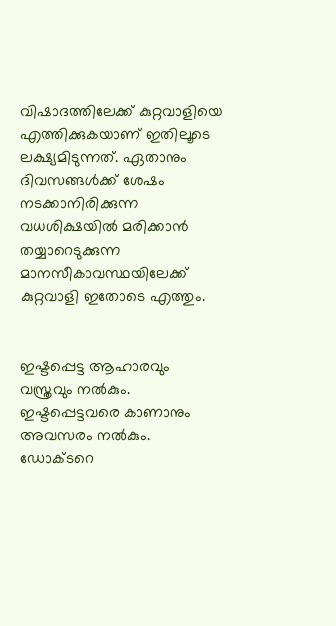വിഷാദത്തിലേക്ക് കുറ്റവാളിയെ എത്തിക്കുകയാണ് ഇതിലൂടെ ലക്ഷ്യമിടുന്നത്. ഏതാനും ദിവസങ്ങള്‍ക്ക് ശേഷം നടക്കാനിരിക്കുന്ന വധശിക്ഷയില്‍ മരിക്കാന്‍ തയ്യാറെടുക്കുന്ന മാനസീകാവസ്ഥയിലേക്ക് കുറ്റവാളി ഇതോടെ എത്തും.


ഇഷ്ടപ്പെട്ട ആഹാരവും വസ്ത്രവും നല്‍കും. ഇഷ്ടപ്പെട്ടവരെ കാണാനും അവസരം നല്‍കും. ഡോക്ടറെ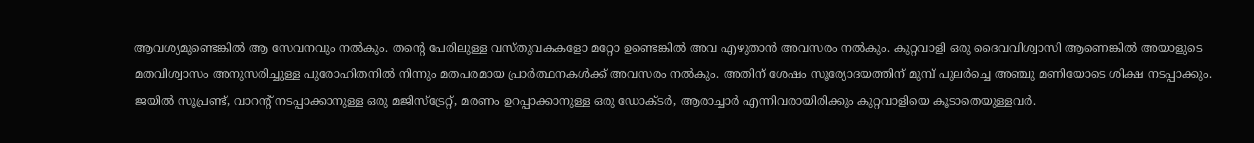ആവശ്യമുണ്ടെങ്കില്‍ ആ സേവനവും നല്‍കും. തന്റെ പേരിലുള്ള വസ്തുവകകളോ മറ്റോ ഉണ്ടെങ്കില്‍ അവ എഴുതാന്‍ അവസരം നല്‍കും. കുറ്റവാളി ഒരു ദൈവവിശ്വാസി ആണെങ്കില്‍ അയാളുടെ മതവിശ്വാസം അനുസരിച്ചുള്ള പുരോഹിതനില്‍ നിന്നും മതപരമായ പ്രാര്‍ത്ഥനകള്‍ക്ക് അവസരം നല്‍കും. അതിന് ശേഷം സൂര്യോദയത്തിന് മുമ്പ് പുലര്‍ച്ചെ അഞ്ചു മണിയോടെ ശിക്ഷ നടപ്പാക്കും. ജയില്‍ സൂപ്രണ്ട്, വാറന്റ് നടപ്പാക്കാനുള്ള ഒരു മജിസ്‌ട്രേറ്റ്, മരണം ഉറപ്പാക്കാനുള്ള ഒരു ഡോക്ടര്‍, ആരാച്ചാര്‍ എന്നിവരായിരിക്കും കുറ്റവാളിയെ കൂടാതെയുള്ളവര്‍.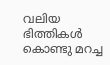വലിയ ഭിത്തികള്‍ കൊണ്ടു മറച്ച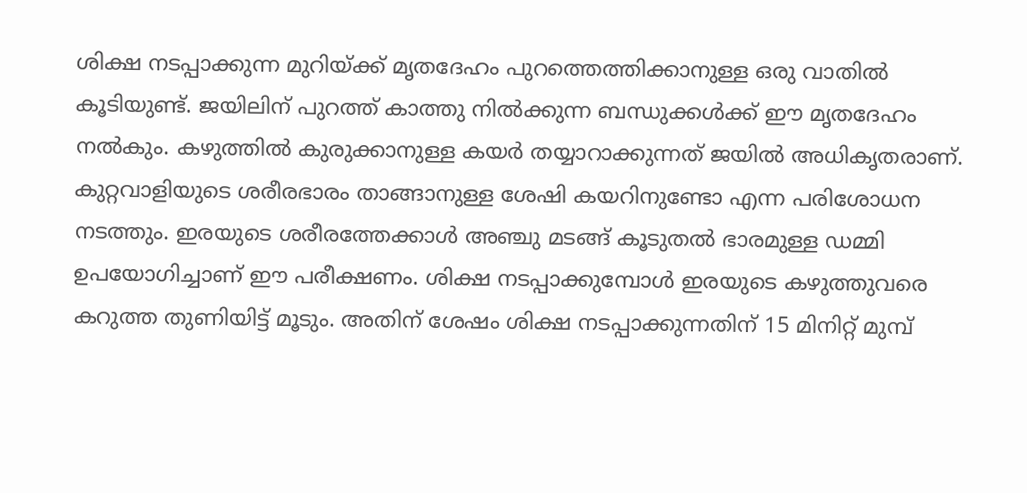ശിക്ഷ നടപ്പാക്കുന്ന മുറിയ്ക്ക് മൃതദേഹം പുറത്തെത്തിക്കാനുള്ള ഒരു വാതില്‍ കൂടിയുണ്ട്. ജയിലിന് പുറത്ത് കാത്തു നില്‍ക്കുന്ന ബന്ധുക്കള്‍ക്ക് ഈ മൃതദേഹം നല്‍കും. കഴുത്തില്‍ കുരുക്കാനുള്ള കയര്‍ തയ്യാറാക്കുന്നത് ജയില്‍ അധികൃതരാണ്. കുറ്റവാളിയുടെ ശരീരഭാരം താങ്ങാനുള്ള ശേഷി കയറിനുണ്ടോ എന്ന പരിശോധന നടത്തും. ഇരയുടെ ശരീരത്തേക്കാള്‍ അഞ്ചു മടങ്ങ് കൂടുതല്‍ ഭാരമുള്ള ഡമ്മി ഉപയോഗിച്ചാണ് ഈ പരീക്ഷണം. ശിക്ഷ നടപ്പാക്കുമ്പോള്‍ ഇരയുടെ കഴുത്തുവരെ കറുത്ത തുണിയിട്ട് മൂടും. അതിന് ശേഷം ശിക്ഷ നടപ്പാക്കുന്നതിന് 15 മിനിറ്റ് മുമ്പ്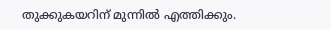തുക്കുകയറിന് മുന്നില്‍ എത്തിക്കും.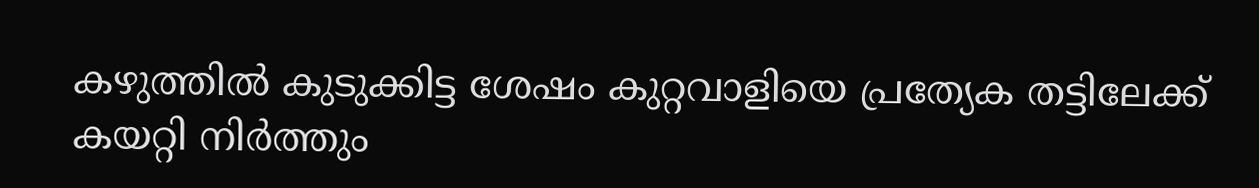കഴുത്തില്‍ കുടുക്കിട്ട ശേഷം കുറ്റവാളിയെ പ്രത്യേക തട്ടിലേക്ക് കയറ്റി നിര്‍ത്തും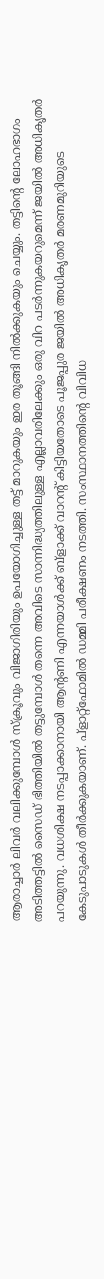ആരാച്ചാര്‍ ലിവര്‍ വലിക്കുമ്പോള്‍ സ്‌ക്രൂവും വിജാഗിരിയും ഉപയോഗിച്ചുള്ള തട്ട് മാറുകയും ഇര തൂങ്ങി നില്‍ക്കുകയും ചെയ്യും. തട്ടിന്റെ ലോഹഭാഗം അടിത്തട്ടില്‍ സൈഡ് ഭിത്തിയില്‍ തട്ടുമ്പോള്‍ തന്നെ അവിടെ സാന്നിദ്ധ്യത്തിലുള്ള എല്ലാവരിലേക്കും ഒരു വിറ പടര്‍ന്നുകയറുമെന്ന് ജയില്‍ അധികൃതര്‍ പറയുന്നു. വധശിക്ഷ നടപ്പാക്കാനായി ആന്റണി എന്നയാള്‍ക്ക് ബ്‌ളാക്ക് വാറന്റ് കിട്ടിയതോടെ പൂജപ്പുര ജയില്‍ അധികൃതര്‍ മരണമുറിയുടെ കേടുപാടുകള്‍ തീര്‍ക്കുകയാണ്. പ്‌ളാറ്റ്‌ഫോമില്‍ ഡമ്മി പരീക്ഷണം നടത്തി. സംസ്ഥാനത്തിന്റെ വിവിധ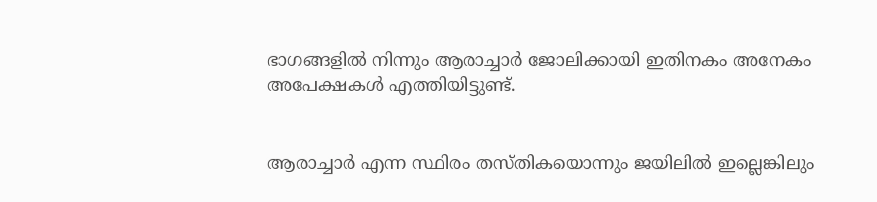ഭാഗങ്ങളില്‍ നിന്നും ആരാച്ചാര്‍ ജോലിക്കായി ഇതിനകം അനേകം അപേക്ഷകള്‍ എത്തിയിട്ടുണ്ട്.


ആരാച്ചാര്‍ എന്ന സ്ഥിരം തസ്തികയൊന്നും ജയിലില്‍ ഇല്ലെങ്കിലും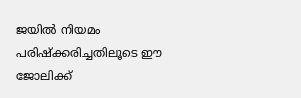ജയില്‍ നിയമം പരിഷ്‌ക്കരിച്ചതിലൂടെ ഈ ജോലിക്ക്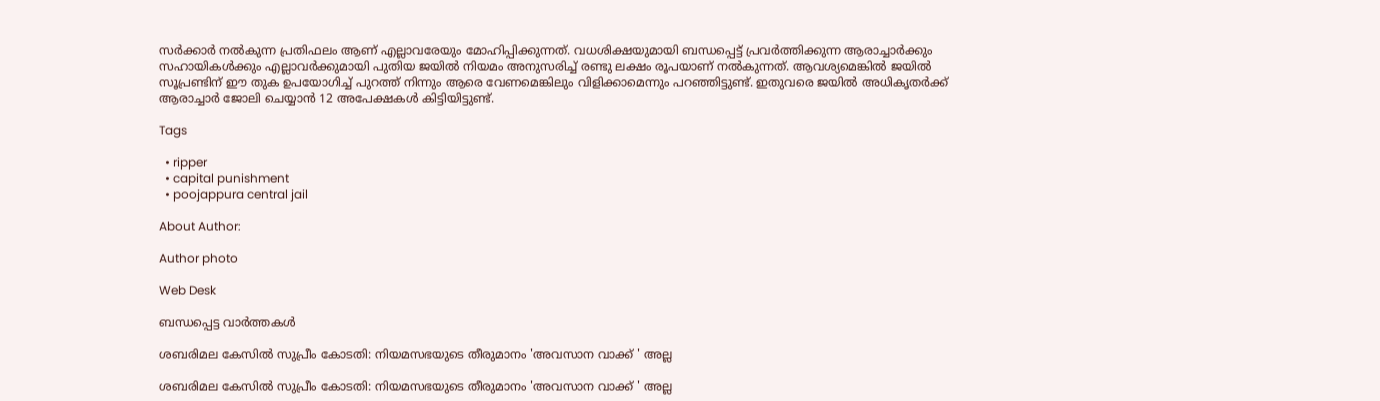സര്‍ക്കാര്‍ നല്‍കുന്ന പ്രതിഫലം ആണ് എല്ലാവരേയും മോഹിപ്പിക്കുന്നത്. വധശിക്ഷയുമായി ബന്ധപ്പെട്ട് പ്രവര്‍ത്തിക്കുന്ന ആരാച്ചാര്‍ക്കും സഹായികള്‍ക്കും എല്ലാവര്‍ക്കുമായി പുതിയ ജയില്‍ നിയമം അനുസരിച്ച് രണ്ടു ലക്ഷം രൂപയാണ് നല്‍കുന്നത്. ആവശ്യമെങ്കില്‍ ജയില്‍ സൂപ്രണ്ടിന് ഈ തുക ഉപയോഗിച്ച് പുറത്ത് നിന്നും ആരെ വേണമെങ്കിലും വിളിക്കാമെന്നും പറഞ്ഞിട്ടുണ്ട്. ഇതുവരെ ജയില്‍ അധികൃതര്‍ക്ക് ആരാച്ചാര്‍ ജോലി ചെയ്യാന്‍ 12 അപേക്ഷകള്‍ കിട്ടിയിട്ടുണ്ട്.

Tags

  • ripper
  • capital punishment
  • poojappura central jail

About Author:

Author photo

Web Desk

ബന്ധപ്പെട്ട വാർത്തകൾ

ശബരിമല കേസില്‍ സുപ്രീം കോടതി: നിയമസഭയുടെ തീരുമാനം 'അവസാന വാക്ക്‌ ' അല്ല

ശബരിമല കേസില്‍ സുപ്രീം കോടതി: നിയമസഭയുടെ തീരുമാനം 'അവസാന വാക്ക്‌ ' അല്ല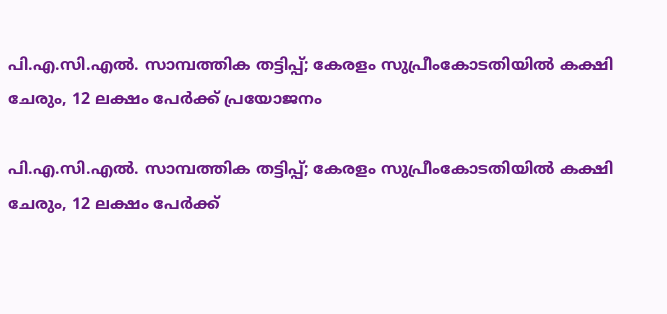പി.എ.സി.എല്‍. സാമ്പത്തിക തട്ടിപ്പ്; കേരളം സുപ്രീംകോടതിയില്‍ കക്ഷി ചേരും, 12 ലക്ഷം പേര്‍ക്ക് പ്രയോജനം

പി.എ.സി.എല്‍. സാമ്പത്തിക തട്ടിപ്പ്; കേരളം സുപ്രീംകോടതിയില്‍ കക്ഷി ചേരും, 12 ലക്ഷം പേര്‍ക്ക്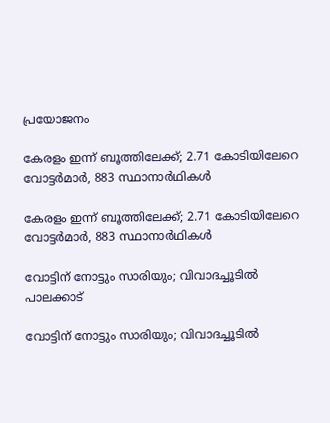പ്രയോജനം

കേരളം ഇന്ന്‌ ബൂത്തിലേക്ക്‌; 2.71 കോടിയിലേറെ വോട്ടര്‍മാര്‍, 883 സ്ഥാനാര്‍ഥികള്‍

കേരളം ഇന്ന്‌ ബൂത്തിലേക്ക്‌; 2.71 കോടിയിലേറെ വോട്ടര്‍മാര്‍, 883 സ്ഥാനാര്‍ഥികള്‍

വോട്ടിന്‌ നോട്ടും സാരിയും; വിവാദച്ചൂടില്‍ പാലക്കാട്‌

വോട്ടിന്‌ നോട്ടും സാരിയും; വിവാദച്ചൂടില്‍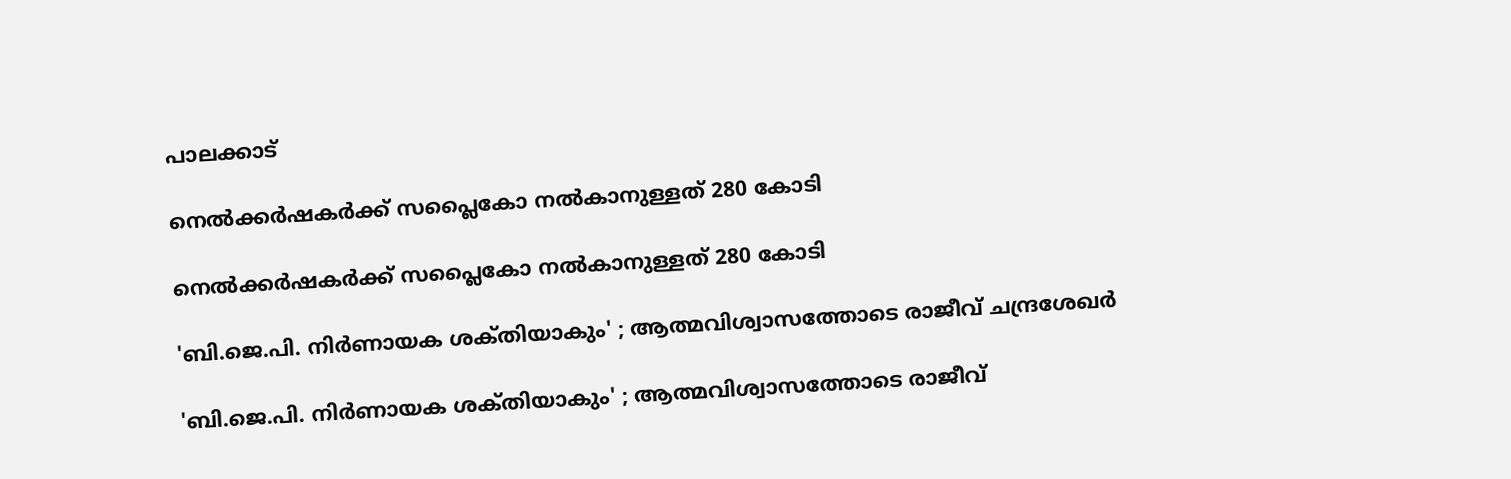പാലക്കാട്‌

നെല്‍ക്കര്‍ഷകര്‍ക്ക്‌ സപ്ലൈകോ നല്‍കാനുള്ളത്‌ 280 കോടി

നെല്‍ക്കര്‍ഷകര്‍ക്ക്‌ സപ്ലൈകോ നല്‍കാനുള്ളത്‌ 280 കോടി

'ബി.ജെ.പി. നിര്‍ണായക ശക്‌തിയാകും' ; ആത്മവിശ്വാസത്തോടെ രാജീവ്‌ ചന്ദ്രശേഖര്‍

'ബി.ജെ.പി. നിര്‍ണായക ശക്‌തിയാകും' ; ആത്മവിശ്വാസത്തോടെ രാജീവ്‌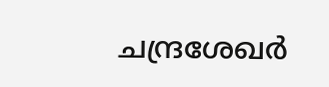ചന്ദ്രശേഖര്‍